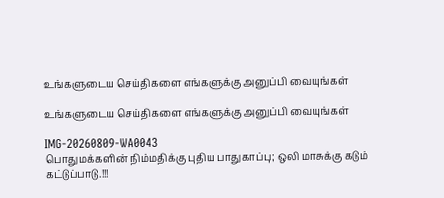உங்களுடைய செய்திகளை எங்களுக்கு அனுப்பி வையுங்கள்

உங்களுடைய செய்திகளை எங்களுக்கு அனுப்பி வையுங்கள்

IMG-20260809-WA0043
பொதுமக்களின் நிம்மதிக்கு புதிய பாதுகாப்பு; ஒலி மாசுக்கு கடும் கட்டுப்பாடு.!!!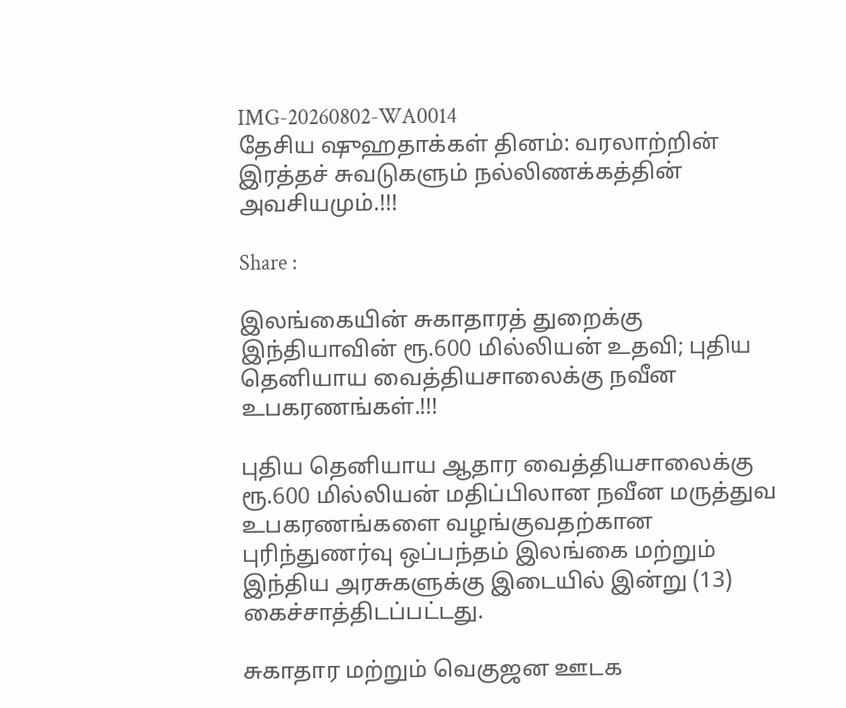IMG-20260802-WA0014
தேசிய ஷுஹதாக்கள் தினம்: வரலாற்றின் இரத்தச் சுவடுகளும் நல்லிணக்கத்தின் அவசியமும்.!!!

Share :

இலங்கையின் சுகாதாரத் துறைக்கு இந்தியாவின் ரூ.600 மில்லியன் உதவி; புதிய தெனியாய வைத்தியசாலைக்கு நவீன உபகரணங்கள்.!!!

புதிய தெனியாய ஆதார வைத்தியசாலைக்கு ரூ.600 மில்லியன் மதிப்பிலான நவீன மருத்துவ உபகரணங்களை வழங்குவதற்கான புரிந்துணர்வு ஒப்பந்தம் இலங்கை மற்றும் இந்திய அரசுகளுக்கு இடையில் இன்று (13) கைச்சாத்திடப்பட்டது.

சுகாதார மற்றும் வெகுஜன ஊடக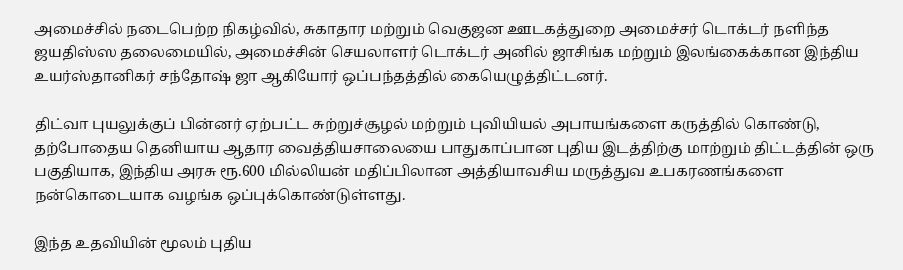அமைச்சில் நடைபெற்ற நிகழ்வில், சுகாதார மற்றும் வெகுஜன ஊடகத்துறை அமைச்சர் டொக்டர் நளிந்த ஜயதிஸ்ஸ தலைமையில், அமைச்சின் செயலாளர் டொக்டர் அனில் ஜாசிங்க மற்றும் இலங்கைக்கான இந்திய உயர்ஸ்தானிகர் சந்தோஷ் ஜா ஆகியோர் ஒப்பந்தத்தில் கையெழுத்திட்டனர்.

திட்வா புயலுக்குப் பின்னர் ஏற்பட்ட சுற்றுச்சூழல் மற்றும் புவியியல் அபாயங்களை கருத்தில் கொண்டு, தற்போதைய தெனியாய ஆதார வைத்தியசாலையை பாதுகாப்பான புதிய இடத்திற்கு மாற்றும் திட்டத்தின் ஒரு பகுதியாக, இந்திய அரசு ரூ.600 மில்லியன் மதிப்பிலான அத்தியாவசிய மருத்துவ உபகரணங்களை நன்கொடையாக வழங்க ஒப்புக்கொண்டுள்ளது.

இந்த உதவியின் மூலம் புதிய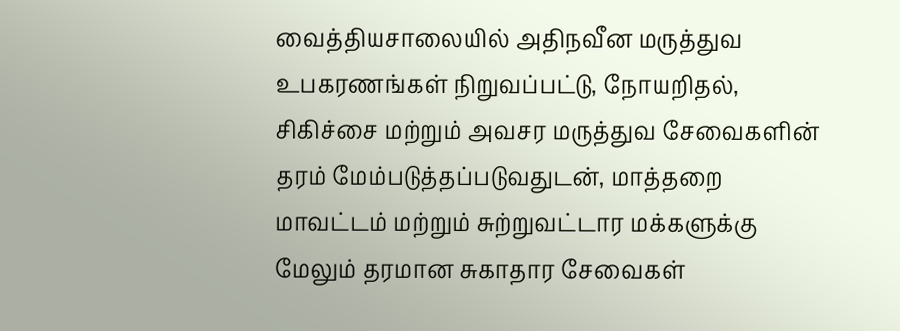வைத்தியசாலையில் அதிநவீன மருத்துவ உபகரணங்கள் நிறுவப்பட்டு, நோயறிதல், சிகிச்சை மற்றும் அவசர மருத்துவ சேவைகளின் தரம் மேம்படுத்தப்படுவதுடன், மாத்தறை மாவட்டம் மற்றும் சுற்றுவட்டார மக்களுக்கு மேலும் தரமான சுகாதார சேவைகள்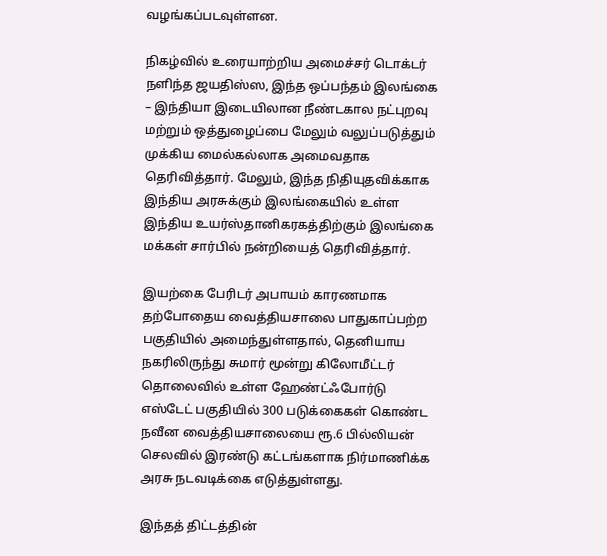வழங்கப்படவுள்ளன.

நிகழ்வில் உரையாற்றிய அமைச்சர் டொக்டர் நளிந்த ஜயதிஸ்ஸ, இந்த ஒப்பந்தம் இலங்கை – இந்தியா இடையிலான நீண்டகால நட்புறவு மற்றும் ஒத்துழைப்பை மேலும் வலுப்படுத்தும் முக்கிய மைல்கல்லாக அமைவதாக தெரிவித்தார். மேலும், இந்த நிதியுதவிக்காக இந்திய அரசுக்கும் இலங்கையில் உள்ள இந்திய உயர்ஸ்தானிகரகத்திற்கும் இலங்கை மக்கள் சார்பில் நன்றியைத் தெரிவித்தார்.

இயற்கை பேரிடர் அபாயம் காரணமாக தற்போதைய வைத்தியசாலை பாதுகாப்பற்ற பகுதியில் அமைந்துள்ளதால், தெனியாய நகரிலிருந்து சுமார் மூன்று கிலோமீட்டர் தொலைவில் உள்ள ஹேண்ட்ஃபோர்டு எஸ்டேட் பகுதியில் 300 படுக்கைகள் கொண்ட நவீன வைத்தியசாலையை ரூ.6 பில்லியன் செலவில் இரண்டு கட்டங்களாக நிர்மாணிக்க அரசு நடவடிக்கை எடுத்துள்ளது.

இந்தத் திட்டத்தின்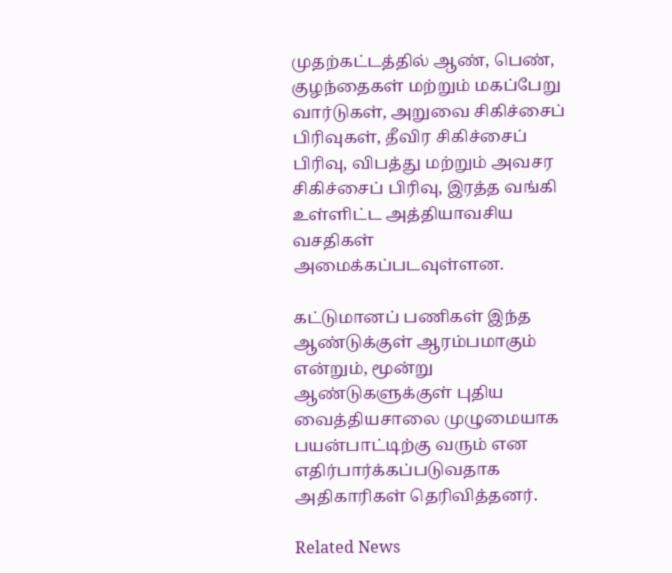முதற்கட்டத்தில் ஆண், பெண், குழந்தைகள் மற்றும் மகப்பேறு வார்டுகள், அறுவை சிகிச்சைப் பிரிவுகள், தீவிர சிகிச்சைப் பிரிவு, விபத்து மற்றும் அவசர சிகிச்சைப் பிரிவு, இரத்த வங்கி உள்ளிட்ட அத்தியாவசிய வசதிகள் அமைக்கப்படவுள்ளன.

கட்டுமானப் பணிகள் இந்த ஆண்டுக்குள் ஆரம்பமாகும் என்றும், மூன்று ஆண்டுகளுக்குள் புதிய வைத்தியசாலை முழுமையாக பயன்பாட்டிற்கு வரும் என எதிர்பார்க்கப்படுவதாக அதிகாரிகள் தெரிவித்தனர்.

Related News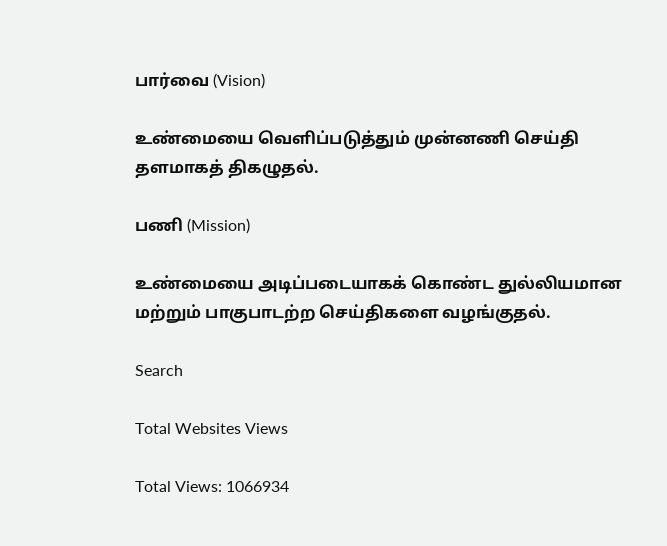பார்வை (Vision)

உண்மையை வெளிப்படுத்தும் முன்னணி செய்தி தளமாகத் திகழுதல்.

பணி (Mission)

உண்மையை அடிப்படையாகக் கொண்ட துல்லியமான மற்றும் பாகுபாடற்ற செய்திகளை வழங்குதல்.

Search

Total Websites Views

Total Views: 1066934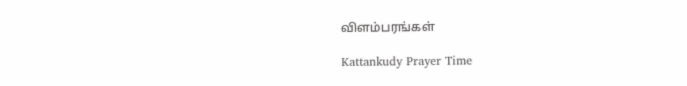விளம்பரங்கள்

Kattankudy Prayer Time